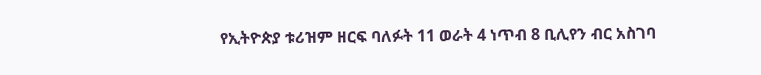የኢትዮጵያ ቱሪዝም ዘርፍ ባለፉት 11 ወራት 4 ነጥብ 8 ቢሊየን ብር አስገባ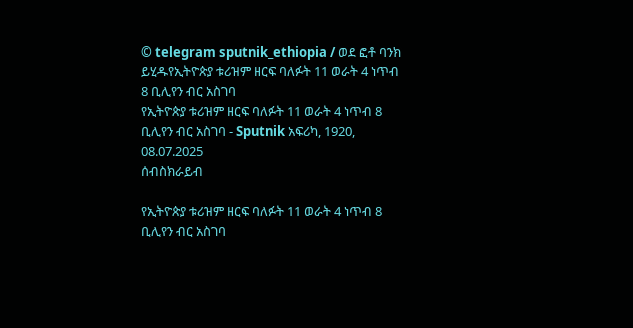© telegram sputnik_ethiopia / ወደ ፎቶ ባንክ ይሂዱየኢትዮጵያ ቱሪዝም ዘርፍ ባለፉት 11 ወራት 4 ነጥብ 8 ቢሊየን ብር አስገባ
የኢትዮጵያ ቱሪዝም ዘርፍ ባለፉት 11 ወራት 4 ነጥብ 8 ቢሊየን ብር አስገባ - Sputnik አፍሪካ, 1920, 08.07.2025
ሰብስክራይብ

የኢትዮጵያ ቱሪዝም ዘርፍ ባለፉት 11 ወራት 4 ነጥብ 8 ቢሊየን ብር አስገባ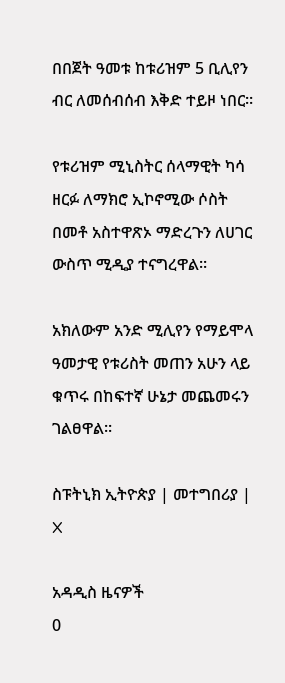በበጀት ዓመቱ ከቱሪዝም 5 ቢሊየን ብር ለመሰብሰብ እቅድ ተይዞ ነበር።

የቱሪዝም ሚኒስትር ሰላማዊት ካሳ ዘርፉ ለማክሮ ኢኮኖሚው ሶስት በመቶ አስተዋጽኦ ማድረጉን ለሀገር ውስጥ ሚዲያ ተናግረዋል፡፡

አክለውም አንድ ሚሊየን የማይሞላ ዓመታዊ የቱሪስት መጠን አሁን ላይ ቁጥሩ በከፍተኛ ሁኔታ መጨመሩን ገልፀዋል፡፡

ስፑትኒክ ኢትዮጵያ | መተግበሪያ | X

አዳዲስ ዜናዎች
0